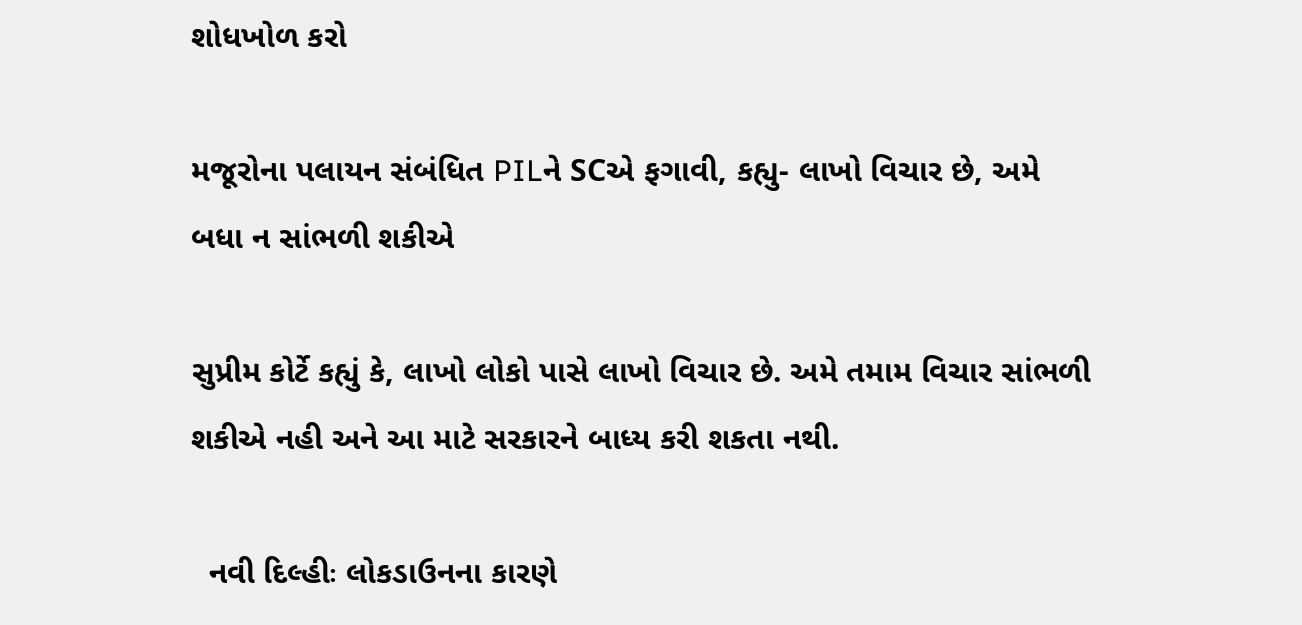શોધખોળ કરો

મજૂરોના પલાયન સંબંધિત PILને SCએ ફગાવી, કહ્યુ- લાખો વિચાર છે, અમે બધા ન સાંભળી શકીએ

સુપ્રીમ કોર્ટે કહ્યું કે, લાખો લોકો પાસે લાખો વિચાર છે. અમે તમામ વિચાર સાંભળી શકીએ નહી અને આ માટે સરકારને બાધ્ય કરી શકતા નથી.

  નવી દિલ્હીઃ લોકડાઉનના કારણે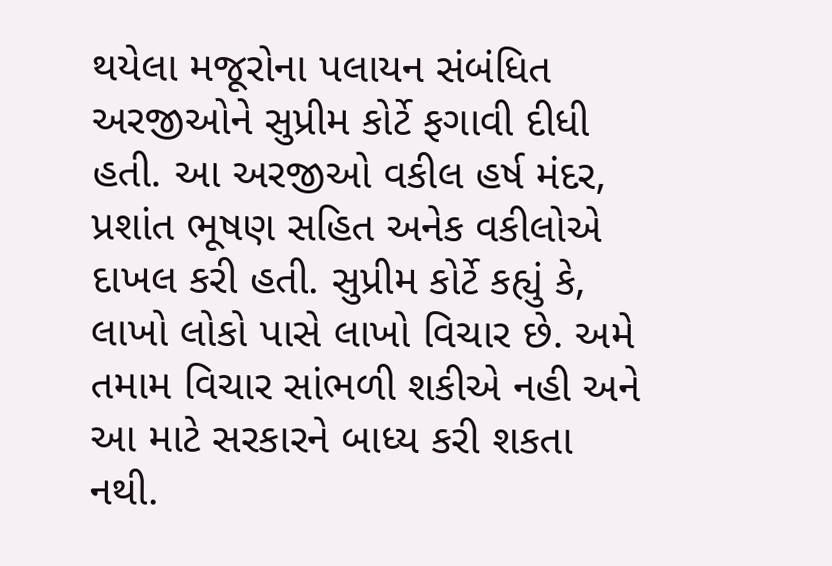થયેલા મજૂરોના પલાયન સંબંધિત અરજીઓને સુપ્રીમ કોર્ટે ફગાવી દીધી હતી. આ અરજીઓ વકીલ હર્ષ મંદર, પ્રશાંત ભૂષણ સહિત અનેક વકીલોએ દાખલ કરી હતી. સુપ્રીમ કોર્ટે કહ્યું કે, લાખો લોકો પાસે લાખો વિચાર છે. અમે તમામ વિચાર સાંભળી શકીએ નહી અને આ માટે સરકારને બાધ્ય કરી શકતા નથી.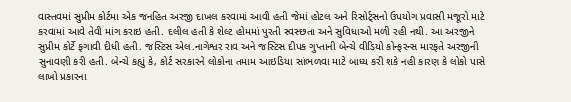વાસ્તવમાં સુપ્રીમ કોર્ટમા એક જનહિત અરજી દાખલ કરવામાં આવી હતી જેમાં હોટલ અને રિસોર્ટ્સનો ઉપયોગ પ્રવાસી મજૂરો માટે કરવામાં આવે તેવી માંગ કરાઇ હતી. દલીલ હતી કે શેલ્ટ હોમમાં પુરતી સ્વસ્છતા અને સુવિધાઓ મળી રહી નથી. આ અરજીને સુપ્રીમ કોર્ટે ફગાવી દીધી હતી. જસ્ટિસ એલ.નાગેશ્વર રાવ અને જસ્ટિસ દીપક ગુપ્તાની બેન્ચે વીડિયો કોન્ફરન્સ મારફતે અરજીની સુનાવણી કરી હતી. બેન્ચે કહ્યું કે, કોર્ટ સરકારને લોકોના તમામ આઇડિયા સાંભળવા માટે બાધ્ય કરી શકે નહી કારણ કે લોકો પાસે લાખો પ્રકારના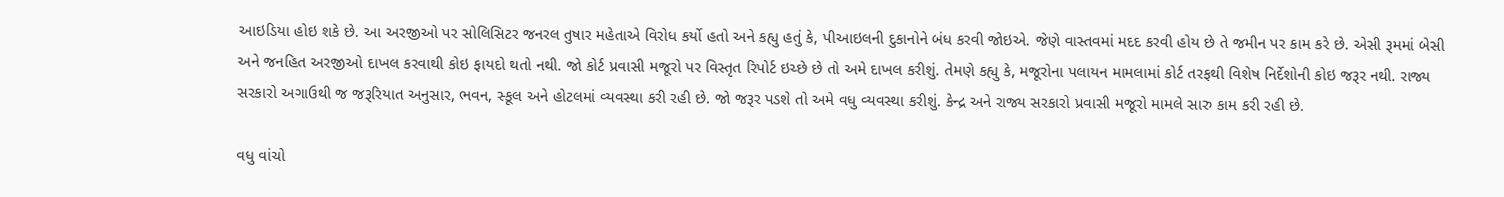આઇડિયા હોઇ શકે છે. આ અરજીઓ પર સોલિસિટર જનરલ તુષાર મહેતાએ વિરોધ કર્યો હતો અને કહ્યુ હતું કે, પીઆઇલની દુકાનોને બંધ કરવી જોઇએ. જેણે વાસ્તવમાં મદદ કરવી હોય છે તે જમીન પર કામ કરે છે. એસી રૂમમાં બેસી અને જનહિત અરજીઓ દાખલ કરવાથી કોઇ ફાયદો થતો નથી. જો કોર્ટ પ્રવાસી મજૂરો પર વિસ્તૃત રિપોર્ટ ઇચ્છે છે તો અમે દાખલ કરીશું. તેમણે કહ્યુ કે, મજૂરોના પલાયન મામલામાં કોર્ટ તરફથી વિશેષ નિર્દેશોની કોઇ જરૂર નથી. રાજ્ય સરકારો અગાઉથી જ જરૂરિયાત અનુસાર, ભવન, સ્કૂલ અને હોટલમાં વ્યવસ્થા કરી રહી છે. જો જરૂર પડશે તો અમે વધુ વ્યવસ્થા કરીશું. કેન્દ્ર અને રાજ્ય સરકારો પ્રવાસી મજૂરો મામલે સારુ કામ કરી રહી છે.

વધુ વાંચો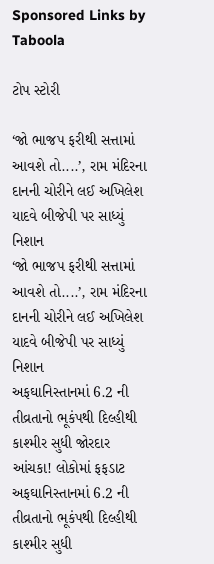Sponsored Links by Taboola

ટોપ સ્ટોરી

‘જો ભાજપ ફરીથી સત્તામાં આવશે તો....’, રામ મંદિરના દાનની ચોરીને લઈ અખિલેશ યાદવે બીજેપી પર સાધ્યું નિશાન
‘જો ભાજપ ફરીથી સત્તામાં આવશે તો....’, રામ મંદિરના દાનની ચોરીને લઈ અખિલેશ યાદવે બીજેપી પર સાધ્યું નિશાન
અફઘાનિસ્તાનમાં 6.2 ની તીવ્રતાનો ભૂકંપથી દિલ્હીથી કાશ્મીર સુધી જોરદાર આંચકા! લોકોમાં ફફડાટ
અફઘાનિસ્તાનમાં 6.2 ની તીવ્રતાનો ભૂકંપથી દિલ્હીથી કાશ્મીર સુધી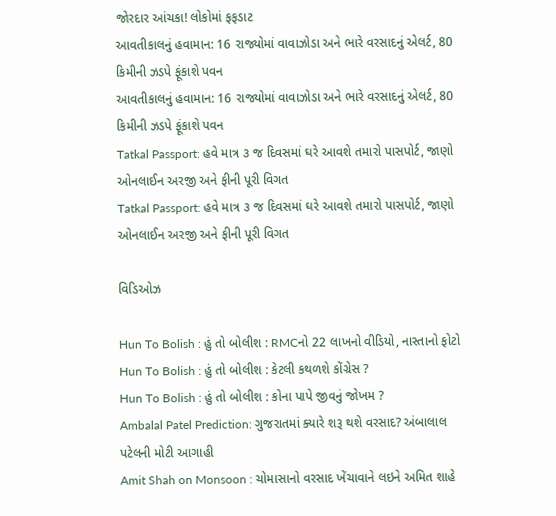જોરદાર આંચકા! લોકોમાં ફફડાટ
આવતીકાલનું હવામાન: 16 રાજ્યોમાં વાવાઝોડા અને ભારે વરસાદનું એલર્ટ, 80 કિમીની ઝડપે ફૂંકાશે પવન
આવતીકાલનું હવામાન: 16 રાજ્યોમાં વાવાઝોડા અને ભારે વરસાદનું એલર્ટ, 80 કિમીની ઝડપે ફૂંકાશે પવન
Tatkal Passport: હવે માત્ર ૩ જ દિવસમાં ઘરે આવશે તમારો પાસપોર્ટ, જાણો ઓનલાઈન અરજી અને ફીની પૂરી વિગત
Tatkal Passport: હવે માત્ર ૩ જ દિવસમાં ઘરે આવશે તમારો પાસપોર્ટ, જાણો ઓનલાઈન અરજી અને ફીની પૂરી વિગત

વિડિઓઝ

Hun To Bolish : હું તો બોલીશ : RMCનો 22 લાખનો વીડિયો, નાસ્તાનો ફોટો
Hun To Bolish : હું તો બોલીશ : કેટલી કથળશે કોંગ્રેસ ?
Hun To Bolish : હું તો બોલીશ : કોના પાપે જીવનું જોખમ ?
Ambalal Patel Prediction: ગુજરાતમાં ક્યારે શરૂ થશે વરસાદ? અંબાલાલ પટેલની મોટી આગાહી
Amit Shah on Monsoon : ચોમાસાનો વરસાદ ખેંચાવાને લઇને અમિત શાહે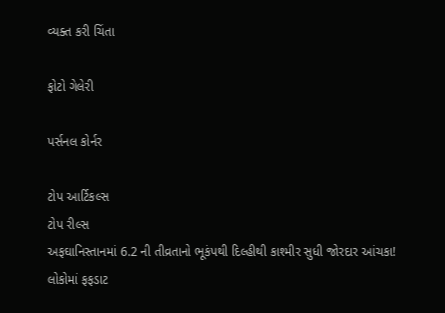વ્યક્ત કરી ચિંતા

ફોટો ગેલેરી

પર્સનલ કોર્નર

ટોપ આર્ટિકલ્સ
ટોપ રીલ્સ
અફઘાનિસ્તાનમાં 6.2 ની તીવ્રતાનો ભૂકંપથી દિલ્હીથી કાશ્મીર સુધી જોરદાર આંચકા! લોકોમાં ફફડાટ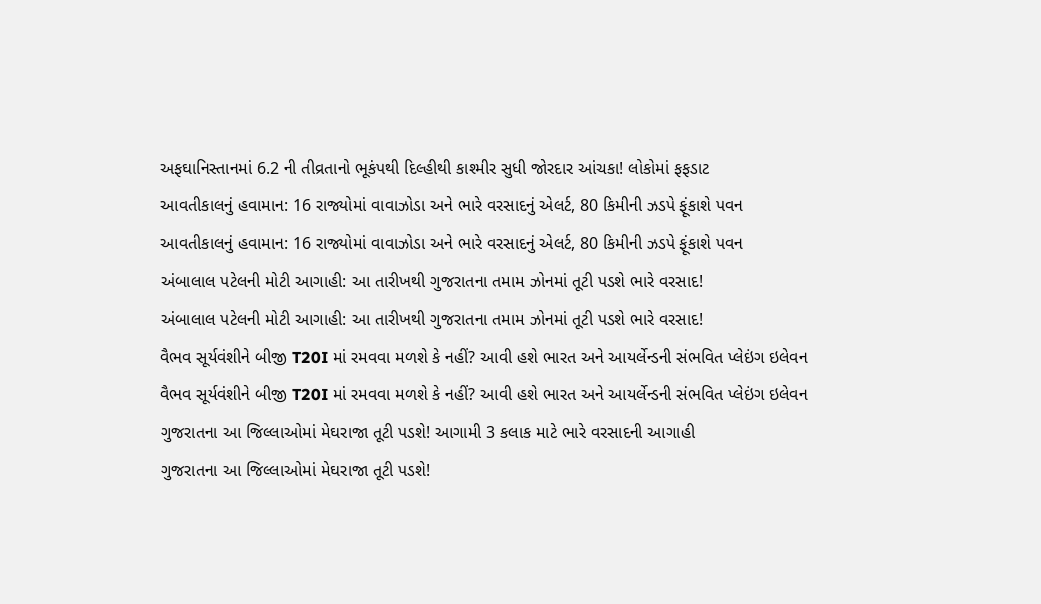અફઘાનિસ્તાનમાં 6.2 ની તીવ્રતાનો ભૂકંપથી દિલ્હીથી કાશ્મીર સુધી જોરદાર આંચકા! લોકોમાં ફફડાટ
આવતીકાલનું હવામાન: 16 રાજ્યોમાં વાવાઝોડા અને ભારે વરસાદનું એલર્ટ, 80 કિમીની ઝડપે ફૂંકાશે પવન
આવતીકાલનું હવામાન: 16 રાજ્યોમાં વાવાઝોડા અને ભારે વરસાદનું એલર્ટ, 80 કિમીની ઝડપે ફૂંકાશે પવન
અંબાલાલ પટેલની મોટી આગાહી: આ તારીખથી ગુજરાતના તમામ ઝોનમાં તૂટી પડશે ભારે વરસાદ!
અંબાલાલ પટેલની મોટી આગાહી: આ તારીખથી ગુજરાતના તમામ ઝોનમાં તૂટી પડશે ભારે વરસાદ!
વૈભવ સૂર્યવંશીને બીજી T20I માં રમવવા મળશે કે નહીં? આવી હશે ભારત અને આયર્લેન્ડની સંભવિત પ્લેઇંગ ઇલેવન
વૈભવ સૂર્યવંશીને બીજી T20I માં રમવવા મળશે કે નહીં? આવી હશે ભારત અને આયર્લેન્ડની સંભવિત પ્લેઇંગ ઇલેવન
ગુજરાતના આ જિલ્લાઓમાં મેઘરાજા તૂટી પડશે! આગામી 3 કલાક માટે ભારે વરસાદની આગાહી
ગુજરાતના આ જિલ્લાઓમાં મેઘરાજા તૂટી પડશે!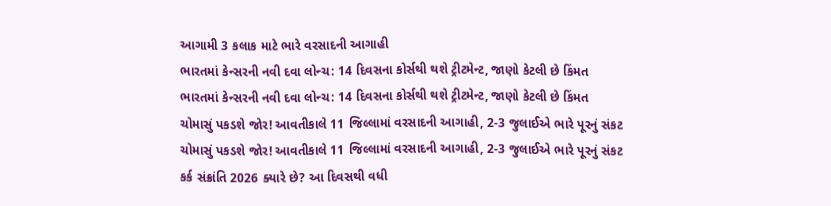આગામી 3 કલાક માટે ભારે વરસાદની આગાહી
ભારતમાં કેન્સરની નવી દવા લોન્ચ: 14 દિવસના કોર્સથી થશે ટ્રીટમેન્ટ, જાણો કેટલી છે કિંમત
ભારતમાં કેન્સરની નવી દવા લોન્ચ: 14 દિવસના કોર્સથી થશે ટ્રીટમેન્ટ, જાણો કેટલી છે કિંમત
ચોમાસું પકડશે જોર! આવતીકાલે 11 જિલ્લામાં વરસાદની આગાહી, 2-3 જુલાઈએ ભારે પૂરનું સંકટ
ચોમાસું પકડશે જોર! આવતીકાલે 11 જિલ્લામાં વરસાદની આગાહી, 2-3 જુલાઈએ ભારે પૂરનું સંકટ
કર્ક સંક્રાંતિ 2026 ક્યારે છે? આ દિવસથી વધી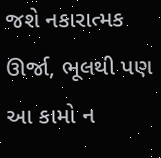જશે નકારાત્મક ઊર્જા, ભૂલથી પણ આ કામો ન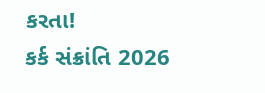કરતા!
કર્ક સંક્રાંતિ 2026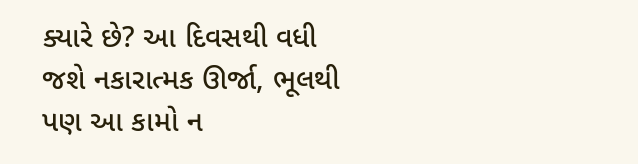ક્યારે છે? આ દિવસથી વધી જશે નકારાત્મક ઊર્જા, ભૂલથી પણ આ કામો ન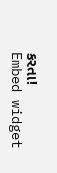કરતા!
Embed widget